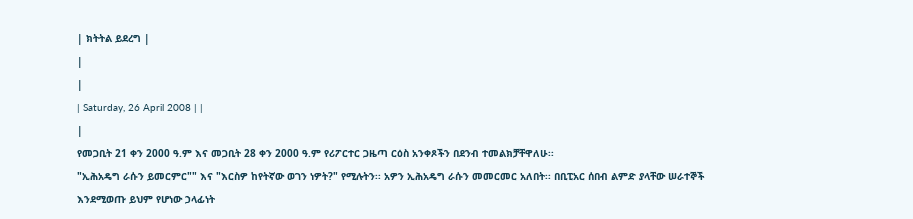| ክትትል ይደረግ |
|
|
| Saturday, 26 April 2008 | |
|
የመጋቢት 21 ቀን 2000 ዓ.ም እና መጋቢት 28 ቀን 2000 ዓ.ም የሪፖርተር ጋዜጣ ርዕስ አንቀጾችን በደንብ ተመልክቻቸዋለሁ፡፡
"ኢሕአዴግ ራሱን ይመርምር"" እና "እርስዎ ከየትኛው ወገን ነዎት?" የሚሉትን፡፡ አዎን ኢሕአዴግ ራሱን መመርመር አለበት፡፡ በቢፒአር ሰበብ ልምድ ያላቸው ሠራተኞች እንደሚወጡ ይህም የሆነው ኃላፊነት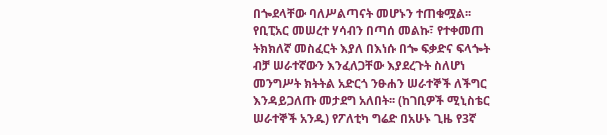በጐደላቸው ባለሥልጣናት መሆኑን ተጠቁሟል፡፡ የቢፒአር መሠረተ ሃሳብን በጣሰ መልኩ፣ የተቀመጠ ትክክለኛ መስፈርት እያለ በእነሱ በጐ ፍቃድና ፍላጐት ብቻ ሠራተኛውን እንፈለጋቸው እያደረጉት ስለሆነ መንግሥት ክትትል አድርጎ ንፁሐን ሠራተኞች ለችግር እንዳይጋለጡ መታደግ አለበት፡፡ (ከገቢዎች ሚኒስቴር ሠራተኞች አንዱ) የፖለቲካ ግሬድ በአሁኑ ጊዜ የ3ኛ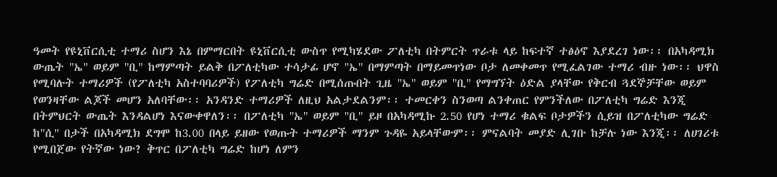ዓመት የዩኒቨርሲቲ ተማሪ ስሆን እኔ በምማርበት ዩኒቨርሲቲ ውስጥ የሚካሄደው ፖለቲካ በትምርት ጥራቱ ላይ ከፍተኛ ተፅዕኖ እያደረገ ነው፡፡ በአካዳሚክ ውጤት "ኤ" ወይም "ቢ" ከማምጣት ይልቅ በፖለቲካው ተሳታፊ ሆኖ "ኤ" በማምጣት በማይመጥነው ቦታ ለመቀመጥ የሚፈልገው ተማሪ ብዙ ነው፡፡ ህዋስ የሚባሉት ተማሪዎች (የፖለቲካ አስተባባሪዎች) የፖለቲካ ግሬድ በሚሰጡበት ጊዜ "ኤ" ወይም "ቢ" የማግኘት ዕድል ያላቸው የቅርብ ጓደኞቻቸው ወይም የወንዛቸው ልጆች መሆን አለባቸው፡፡ አንዳንድ ተማሪዎች ለዚህ አልታደልንም፡፡ ተመርቀን ስንወጣ ልንቀጠር የምንችለው በፖለቲካ ግሬድ እንጂ በትምህርት ውጤት እንዳልሆነ እናውቀዋለን፡፡ በፖለቲካ "ኤ" ወይም "ቢ" ይዞ በአካዳሚኩ 2.50 የሆነ ተማሪ ቁልፍ ቦታዎችን ሲይዝ በፖለቲካው ግሬድ ከ"ሲ" በታች በአካዳሚክ ደግሞ ከ3.00 በላይ ይዘው የወጡት ተማሪዎች ማንም ጉዳዬ አይላቸውም፡፡ ምናልባት መያድ ሊገቡ ከቻሉ ነው እንጂ፡፡ ለሀገሪቱ የሚበጀው የትኛው ነው? ቅጥር በፖለቲካ ግሬድ ከሆነ ለምን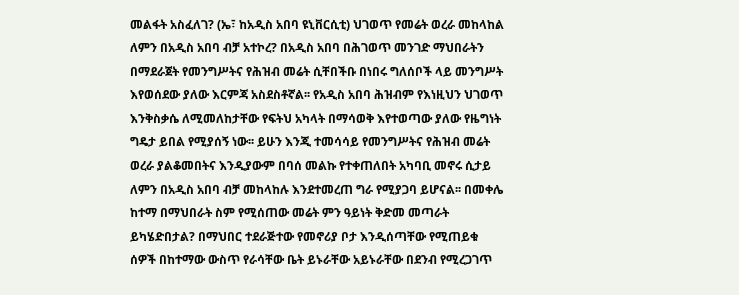መልፋት አስፈለገ? (ኤ፣ ከአዲስ አበባ ዩኒቨርሲቲ) ህገወጥ የመሬት ወረራ መከላከል ለምን በአዲስ አበባ ብቻ አተኮረ? በአዲስ አበባ በሕገወጥ መንገድ ማህበራትን በማደራጀት የመንግሥትና የሕዝብ መሬት ሲቸበችቡ በነበሩ ግለሰቦች ላይ መንግሥት እየወሰደው ያለው እርምጃ አስደስቶኛል፡፡ የአዲስ አበባ ሕዝብም የእነዚህን ህገወጥ እንቅስቃሴ ለሚመለከታቸው የፍትህ አካላት በማሳወቅ እየተወጣው ያለው የዜግነት ግዴታ ይበል የሚያሰኝ ነው፡፡ ይሁን እንጂ ተመሳሳይ የመንግሥትና የሕዝብ መሬት ወረራ ያልቆመበትና እንዲያውም በባሰ መልኩ የተቀጠለበት አካባቢ መኖሩ ሲታይ ለምን በአዲስ አበባ ብቻ መከላከሉ እንደተመረጠ ግራ የሚያጋባ ይሆናል፡፡ በመቀሌ ከተማ በማህበራት ስም የሚሰጠው መሬት ምን ዓይነት ቅድመ መጣራት ይካሄድበታል? በማህበር ተደራጅተው የመኖሪያ ቦታ እንዲሰጣቸው የሚጠይቁ ሰዎች በከተማው ውስጥ የራሳቸው ቤት ይኑራቸው አይኑራቸው በደንብ የሚረጋገጥ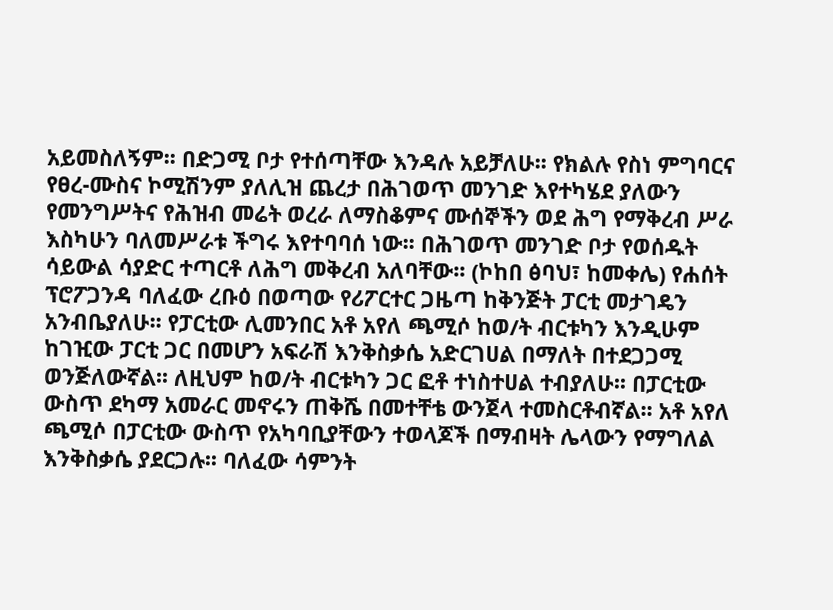አይመስለኝም፡፡ በድጋሚ ቦታ የተሰጣቸው እንዳሉ አይቻለሁ፡፡ የክልሉ የስነ ምግባርና የፀረ-ሙስና ኮሚሽንም ያለሊዝ ጨረታ በሕገወጥ መንገድ እየተካሄደ ያለውን የመንግሥትና የሕዝብ መሬት ወረራ ለማስቆምና ሙሰኞችን ወደ ሕግ የማቅረብ ሥራ እስካሁን ባለመሥራቱ ችግሩ እየተባባሰ ነው፡፡ በሕገወጥ መንገድ ቦታ የወሰዱት ሳይውል ሳያድር ተጣርቶ ለሕግ መቅረብ አለባቸው፡፡ (ኮከበ ፅባህ፣ ከመቀሌ) የሐሰት ፕሮፖጋንዳ ባለፈው ረቡዕ በወጣው የሪፖርተር ጋዜጣ ከቅንጅት ፓርቲ መታገዴን አንብቤያለሁ፡፡ የፓርቲው ሊመንበር አቶ አየለ ጫሚሶ ከወ/ት ብርቱካን እንዲሁም ከገዢው ፓርቲ ጋር በመሆን አፍራሽ እንቅስቃሴ አድርገሀል በማለት በተደጋጋሚ ወንጅለውኛል፡፡ ለዚህም ከወ/ት ብርቱካን ጋር ፎቶ ተነስተሀል ተብያለሁ፡፡ በፓርቲው ውስጥ ደካማ አመራር መኖሩን ጠቅሼ በመተቸቴ ውንጀላ ተመስርቶብኛል፡፡ አቶ አየለ ጫሚሶ በፓርቲው ውስጥ የአካባቢያቸውን ተወላጆች በማብዛት ሌላውን የማግለል እንቅስቃሴ ያደርጋሉ፡፡ ባለፈው ሳምንት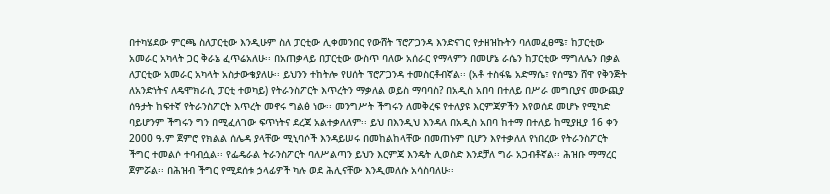በተካሄደው ምርጫ ስለፓርቲው እንዲሁም ስለ ፓርቲው ሊቀመንበር የውሸት ፕሮፖጋንዳ እንድናገር የታዘዝኩትን ባለመፈፀሜ፣ ከፓርቲው አመራር አካላት ጋር ቅራኔ ፈጥሬአለሁ፡፡ በአጠቃላይ በፓርቲው ውስጥ ባለው አሰራር የማላምን በመሆኔ ራሴን ከፓርቲው ማግለሌን በቃል ለፓርቲው አመራር አካላት አስታውቄያለሁ፡፡ ይህንን ተከትሎ የሀሰት ፕሮፖጋንዳ ተመስርቶብኛል፡፡ (አቶ ተስፋዬ አድማሴ፣ የሰሜን ሸዋ የቅንጅት ለአንድነትና ለዴሞክራሲ ፓርቲ ተወካይ) የትራንስፖርት እጥረትን ማቃለል ወይስ ማባባስ? በአዲስ አበባ በተለይ በሥራ መግቢያና መውጪያ ሰዓታት ከፍተኛ የትራንስፖርት እጥረት መኖሩ ግልፅ ነው፡፡ መንግሥት ችግሩን ለመቅረፍ የተለያዩ እርምጃዎችን እየወሰደ መሆኑ የሚካድ ባይሆንም ችግሩን ግን በሚፈለገው ፍጥነትና ደረጃ አልተቃለለም፡፡ ይህ በእንዲህ እንዳለ በአዲስ አበባ ከተማ በተለይ ከሚያዚያ 16 ቀን 2000 ዓ.ም ጀምሮ የክልል ሰሌዳ ያላቸው ሚኒባሶች እንዳይሠሩ በመከልከላቸው በመጠኑም ቢሆን እየተቃለለ የነበረው የትራንስፖርት ችግር ተመልሶ ተባብሷል፡፡ የፌዴራል ትራንስፖርት ባለሥልጣን ይህን እርምጃ እንዴት ሊወስድ እንደቻለ ግራ አጋብቶኛል፡፡ ሕዝቡ ማማረር ጀምሯል፡፡ በሕዝብ ችግር የሚደሰቱ ኃላፊዎች ካሉ ወደ ሕሊናቸው እንዲመለሱ አሳስባለሁ፡፡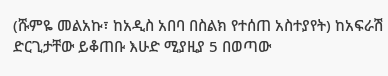(ሹምዬ መልአኩ፣ ከአዲስ አበባ በስልክ የተሰጠ አስተያየት) ከአፍራሽ ድርጊታቸው ይቆጠቡ እሁድ ሚያዚያ 5 በወጣው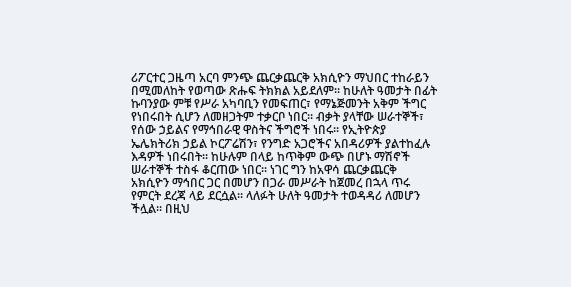ሪፖርተር ጋዜጣ አርባ ምንጭ ጨርቃጨርቅ አክሲዮን ማህበር ተከራይን በሚመለከት የወጣው ጽሑፍ ትክክል አይደለም፡፡ ከሁለት ዓመታት በፊት ኩባንያው ምቹ የሥራ አካባቢን የመፍጠር፣ የማኔጅመንት አቅም ችግር የነበሩበት ሲሆን ለመዘጋትም ተቃርቦ ነበር፡፡ ብቃት ያላቸው ሠራተኞች፣ የሰው ኃይልና የማኅበራዊ ዋስትና ችግሮች ነበሩ፡፡ የኢትዮጵያ ኤሌክትሪክ ኃይል ኮርፖሬሽን፣ የንግድ አጋሮችና አበዳሪዎች ያልተከፈሉ እዳዎች ነበሩበት፡፡ ከሁሉም በላይ ከጥቅም ውጭ በሆኑ ማሽኖች ሠራተኞች ተስፋ ቆርጠው ነበር፡፡ ነገር ግን ከአዋሳ ጨርቃጨርቅ አክሲዮን ማኅበር ጋር በመሆን በጋራ መሥራት ከጀመረ በኋላ ጥሩ የምርት ደረጃ ላይ ደርሷል፡፡ ላለፉት ሁለት ዓመታት ተወዳዳሪ ለመሆን ችሏል፡፡ በዚህ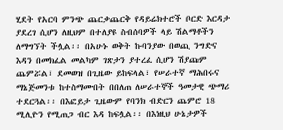ሂደት የአርባ ምንጭ ጨርቃጨርቅ የዳይሬክተሮች ቦርድ እርዳታ ያደረገ ሲሆን ለዚህም በተለያዩ ስብሰባዎች ላይ ሽልማቶችን ለማግኘት ችሏል፡፡ በአሁኑ ወቅት ኩባንያው በወጪ ንግድና እዳን በመክፈል መልካም ገጽታን ያተረፈ ሲሆን ሽያጩም ጨምሯል፣ ደመወዝ በጊዜው ይከፍላል፣ የሠራተኛ ማሕበሩና ማኔጅመንቱ ከተስማሙበት በበለጠ ለሠራተኞች ዓመታዊ ጭማሪ ተደርጓል፡፡ በእፎይታ ጊዜውም የባንክ ብድርን ጨምሮ 18 ሚሊዮን የሚጠጋ ብር እዳ ከፍሏል፡፡ በእነዚህ ሁኔታዎች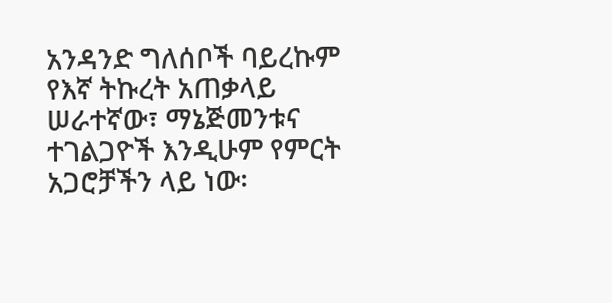አንዳንድ ግለሰቦች ባይረኩም የእኛ ትኩረት አጠቃላይ ሠራተኛው፣ ማኔጅመንቱና ተገልጋዮች እንዲሁም የምርት አጋሮቻችን ላይ ነው፡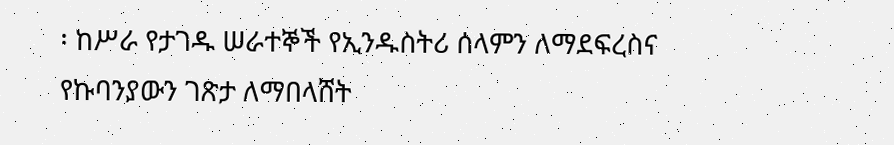፡ ከሥራ የታገዱ ሠራተኞች የኢንዱስትሪ ሰላምን ለማደፍረስና የኩባንያውን ገጽታ ለማበላሸት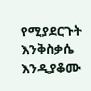የሚያደርጉት እንቅስቃሴ እንዲያቆሙ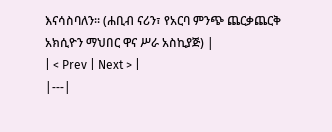እናሳስባለን፡፡ (ሐቢብ ናሪን፣ የአርባ ምንጭ ጨርቃጨርቅ አክሲዮን ማህበር ዋና ሥራ አስኪያጅ) |
| < Prev | Next > |
|---|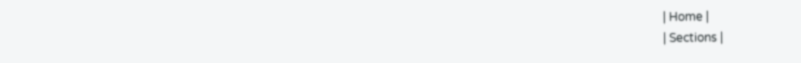| Home |
| Sections |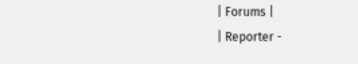| Forums |
| Reporter -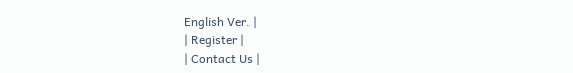English Ver. |
| Register |
| Contact Us |